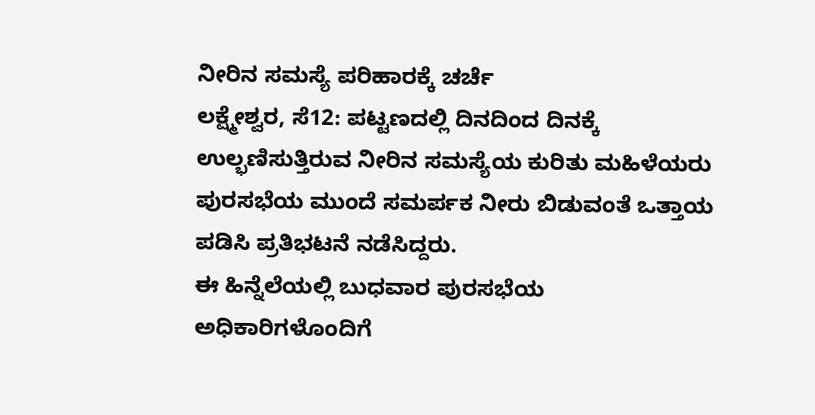ನೀರಿನ ಸಮಸ್ಯೆ ಪರಿಹಾರಕ್ಕೆ ಚರ್ಚೆ
ಲಕ್ಷ್ಮೇಶ್ವರ, ಸೆ12: ಪಟ್ಟಣದಲ್ಲಿ ದಿನದಿಂದ ದಿನಕ್ಕೆ ಉಲ್ಭಣಿಸುತ್ತಿರುವ ನೀರಿನ ಸಮಸ್ಯೆಯ ಕುರಿತು ಮಹಿಳೆಯರು ಪುರಸಭೆಯ ಮುಂದೆ ಸಮರ್ಪಕ ನೀರು ಬಿಡುವಂತೆ ಒತ್ತಾಯ ಪಡಿಸಿ ಪ್ರತಿಭಟನೆ ನಡೆಸಿದ್ದರು.
ಈ ಹಿನ್ನೆಲೆಯಲ್ಲಿ ಬುಧವಾರ ಪುರಸಭೆಯ ಅಧಿಕಾರಿಗಳೊಂದಿಗೆ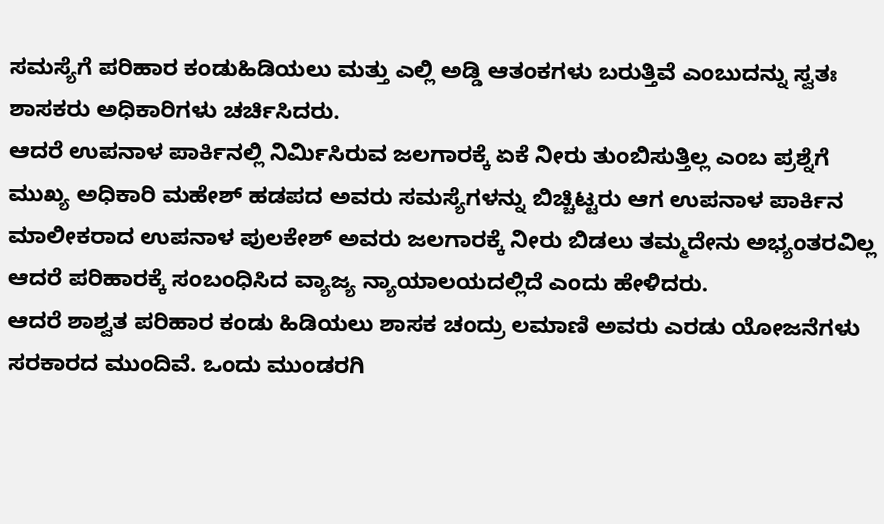ಸಮಸ್ಯೆಗೆ ಪರಿಹಾರ ಕಂಡುಹಿಡಿಯಲು ಮತ್ತು ಎಲ್ಲಿ ಅಡ್ಡಿ ಆತಂಕಗಳು ಬರುತ್ತಿವೆ ಎಂಬುದನ್ನು ಸ್ವತಃ ಶಾಸಕರು ಅಧಿಕಾರಿಗಳು ಚರ್ಚಿಸಿದರು.
ಆದರೆ ಉಪನಾಳ ಪಾರ್ಕಿನಲ್ಲಿ ನಿರ್ಮಿಸಿರುವ ಜಲಗಾರಕ್ಕೆ ಏಕೆ ನೀರು ತುಂಬಿಸುತ್ತಿಲ್ಲ ಎಂಬ ಪ್ರಶ್ನೆಗೆ ಮುಖ್ಯ ಅಧಿಕಾರಿ ಮಹೇಶ್ ಹಡಪದ ಅವರು ಸಮಸ್ಯೆಗಳನ್ನು ಬಿಚ್ಚಿಟ್ಟರು ಆಗ ಉಪನಾಳ ಪಾರ್ಕಿನ ಮಾಲೀಕರಾದ ಉಪನಾಳ ಪುಲಕೇಶ್ ಅವರು ಜಲಗಾರಕ್ಕೆ ನೀರು ಬಿಡಲು ತಮ್ಮದೇನು ಅಭ್ಯಂತರವಿಲ್ಲ ಆದರೆ ಪರಿಹಾರಕ್ಕೆ ಸಂಬಂಧಿಸಿದ ವ್ಯಾಜ್ಯ ನ್ಯಾಯಾಲಯದಲ್ಲಿದೆ ಎಂದು ಹೇಳಿದರು.
ಆದರೆ ಶಾಶ್ವತ ಪರಿಹಾರ ಕಂಡು ಹಿಡಿಯಲು ಶಾಸಕ ಚಂದ್ರು ಲಮಾಣಿ ಅವರು ಎರಡು ಯೋಜನೆಗಳು ಸರಕಾರದ ಮುಂದಿವೆ. ಒಂದು ಮುಂಡರಗಿ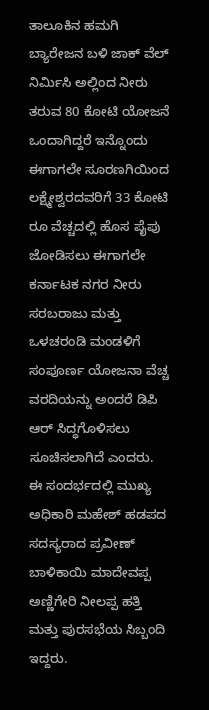ತಾಲೂಕಿನ ಹಮಗಿ ಬ್ಯಾರೇಜನ ಬಳಿ ಜಾಕ್ ವೆಲ್ ನಿರ್ಮಿಸಿ ಅಲ್ಲಿಂದ ನೀರು ತರುವ 80 ಕೋಟಿ ಯೋಜನೆ ಒಂದಾಗಿದ್ದರೆ ಇನ್ನೊಂದು ಈಗಾಗಲೇ ಸೂರಣಗಿಯಿಂದ ಲಕ್ಷ್ಮೇಶ್ವರದವರಿಗೆ 33 ಕೋಟಿ ರೂ ವೆಚ್ಚದಲ್ಲಿ ಹೊಸ ಪೈಪು ಜೋಡಿಸಲು ಈಗಾಗಲೇ ಕರ್ನಾಟಕ ನಗರ ನೀರು ಸರಬರಾಜು ಮತ್ತು ಒಳಚರಂಡಿ ಮಂಡಳಿಗೆ ಸಂಪೂರ್ಣ ಯೋಜನಾ ವೆಚ್ಚ ವರದಿಯನ್ನು ಅಂದರೆ ಡಿಪಿ ಆರ್ ಸಿದ್ಧಗೊಳಿಸಲು ಸೂಚಿಸಲಾಗಿದೆ ಎಂದರು.
ಈ ಸಂದರ್ಭದಲ್ಲಿ ಮುಖ್ಯ ಅಧಿಕಾರಿ ಮಹೇಶ್ ಹಡಪದ ಸದಸ್ಯರಾದ ಪ್ರವೀಣ್ ಬಾಳಿಕಾಯಿ ಮಾದೇವಪ್ಪ ಅಣ್ಣಿಗೇರಿ ನೀಲಪ್ಪ ಹತ್ತಿ ಮತ್ತು ಪುರಸಭೆಯ ಸಿಬ್ಬಂದಿ ಇದ್ದರು.